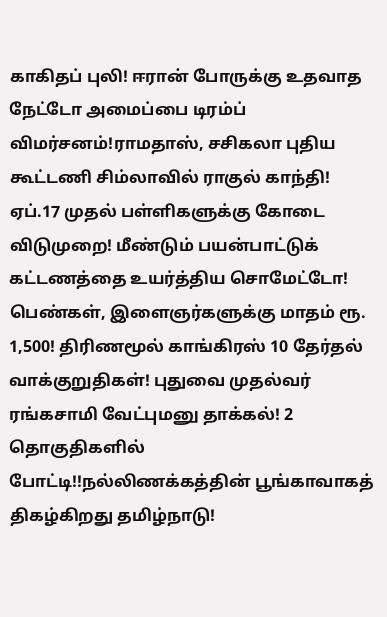காகிதப் புலி! ஈரான் போருக்கு உதவாத நேட்டோ அமைப்பை டிரம்ப் விமர்சனம்!ராமதாஸ், சசிகலா புதிய கூட்டணி சிம்லாவில் ராகுல் காந்தி! ஏப்.17 முதல் பள்ளிகளுக்கு கோடை விடுமுறை! மீண்டும் பயன்பாட்டுக் கட்டணத்தை உயர்த்திய சொமேட்டோ! பெண்கள், இளைஞர்களுக்கு மாதம் ரூ. 1,500! திரிணமூல் காங்கிரஸ் 10 தேர்தல் வாக்குறுதிகள்! புதுவை முதல்வர் ரங்கசாமி வேட்புமனு தாக்கல்! 2 தொகுதிகளில் போட்டி!!நல்லிணக்கத்தின் பூங்காவாகத் திகழ்கிறது தமிழ்நாடு!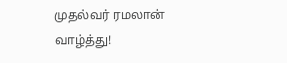முதல்வர் ரமலான் வாழ்த்து!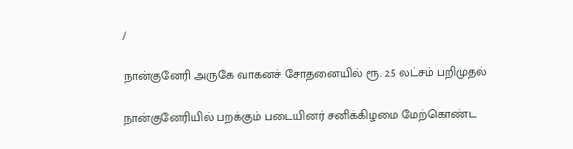/

நான்குனேரி அருகே வாகனச் சோதனையில் ரூ. 2.5 லட்சம் பறிமுதல்

நான்குனேரியில் பறக்கும் படையினர் சனிக்கிழமை மேற்கொண்ட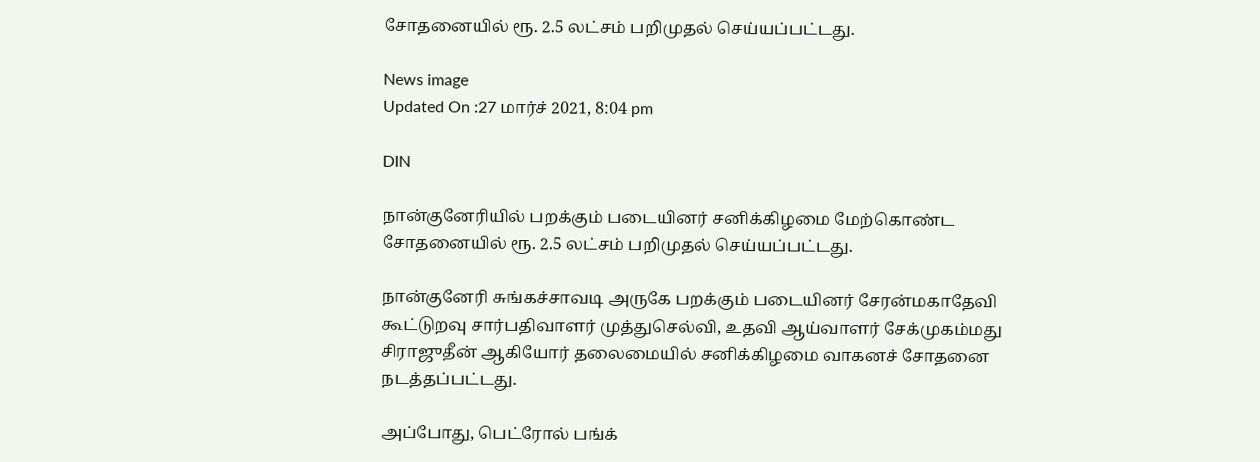சோதனையில் ரூ. 2.5 லட்சம் பறிமுதல் செய்யப்பட்டது.

News image
Updated On :27 மார்ச் 2021, 8:04 pm

DIN

நான்குனேரியில் பறக்கும் படையினர் சனிக்கிழமை மேற்கொண்ட சோதனையில் ரூ. 2.5 லட்சம் பறிமுதல் செய்யப்பட்டது.

நான்குனேரி சுங்கச்சாவடி அருகே பறக்கும் படையினர் சேரன்மகாதேவி கூட்டுறவு சார்பதிவாளர் முத்துசெல்வி, உதவி ஆய்வாளர் சேக்முகம்மது சிராஜுதீன் ஆகியோர் தலைமையில் சனிக்கிழமை வாகனச் சோதனை நடத்தப்பட்டது.

அப்போது, பெட்ரோல் பங்க்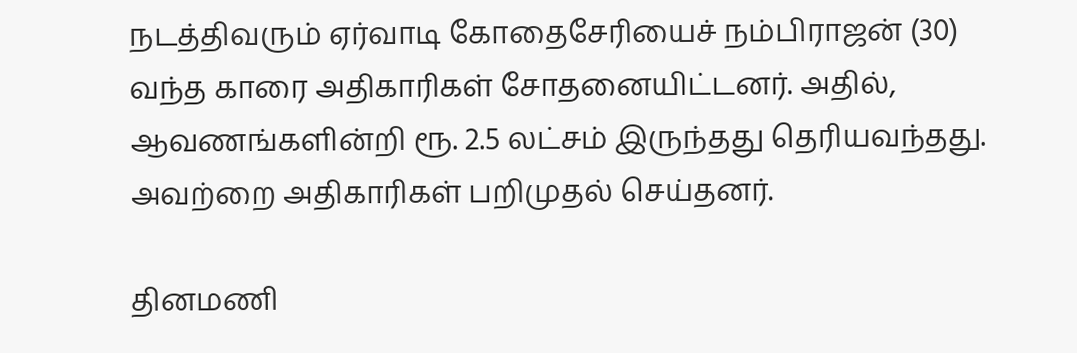நடத்திவரும் ஏர்வாடி கோதைசேரியைச் நம்பிராஜன் (30) வந்த காரை அதிகாரிகள் சோதனையிட்டனர். அதில், ஆவணங்களின்றி ரூ. 2.5 லட்சம் இருந்தது தெரியவந்தது. அவற்றை அதிகாரிகள் பறிமுதல் செய்தனர்.

தினமணி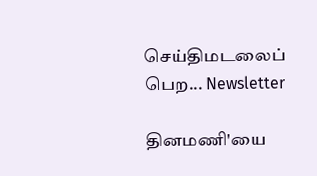செய்திமடலைப் பெற... Newsletter

தினமணி'யை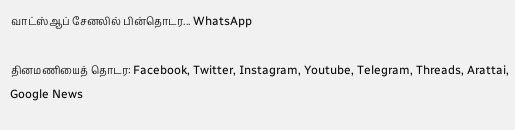வாட்ஸ்ஆப் சேனலில் பின்தொடர... WhatsApp

தினமணியைத் தொடர: Facebook, Twitter, Instagram, Youtube, Telegram, Threads, Arattai, Google News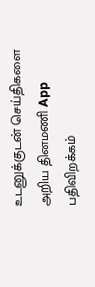உடனுக்குடன் செய்திகளை அறிய தினமணி App பதிவிறக்கம்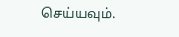செய்யவும்.